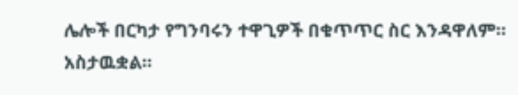ሌሎች በርካታ የግንባሩን ተዋጊዎች በቁጥጥር ስር እንዳዋለም። አስታዉቋል።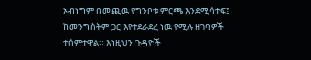ኦብነግም በመጪዉ የግንቦቱ ምርጫ እንደሚሳተፍ፤ ከመንግስትም ጋር እየተደራደረ ነዉ የሚሉ ዘገባዎች ተሰምተዋል። እነዚህን ጉዳዮች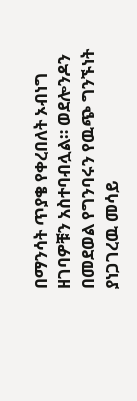በማንሳት ጥያቄ የቀረበለት ኦብነግ ዘገባዎቹን አስተባብሏል። ወደሎንዶን በመደወል የግንባሩን የዉጭ ግንኙነት ያነጋገረዉ መሳይ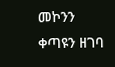መኮንን ቀጣዩን ዘገባ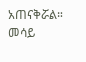አጠናቅሯል።
መሳይ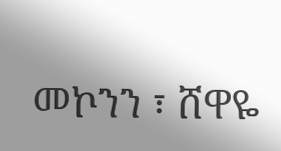መኮንን ፣ ሸዋዬ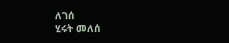ለገሰ
ሂሩት መለሰ